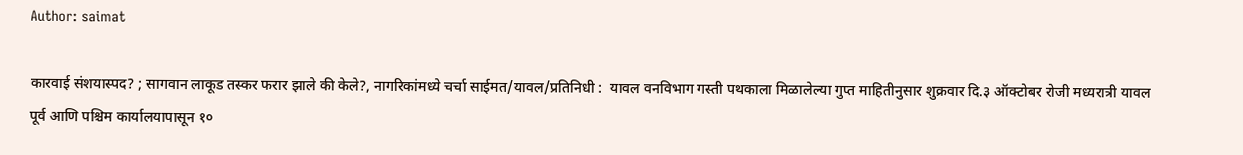Author: saimat

कारवाई संशयास्पद? ; सागवान लाकूड तस्कर फरार झाले की केले?, नागरिकांमध्ये चर्चा साईमत/यावल/प्रतिनिधी :  यावल वनविभाग गस्ती पथकाला मिळालेल्या गुप्त माहितीनुसार शुक्रवार दि.३ ऑक्टोबर रोजी मध्यरात्री यावल पूर्व आणि पश्चिम कार्यालयापासून १०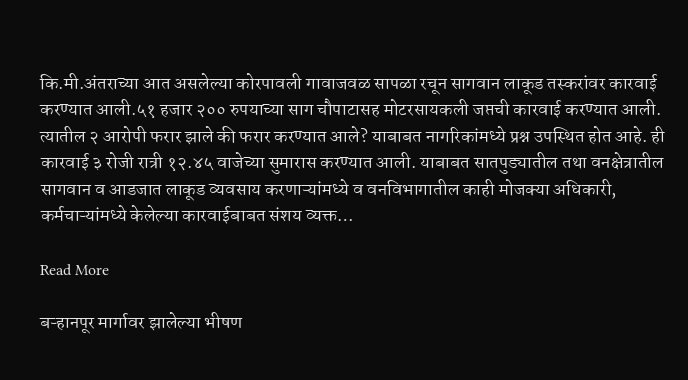कि.मी.अंतराच्या आत असलेल्या कोरपावली गावाजवळ सापळा रचून सागवान लाकूड तस्करांवर कारवाई करण्यात आली.५१ हजार २०० रुपयाच्या साग चौपाटासह मोटरसायकली जप्तची कारवाई करण्यात आली. त्यातील २ आरोपी फरार झाले की फरार करण्यात आले? याबाबत नागरिकांमध्ये प्रश्न उपस्थित होत आहे. ही कारवाई ३ रोजी रात्री १२.४५ वाजेच्या सुमारास करण्यात आली. याबाबत सातपुड्यातील तथा वनक्षेत्रातील सागवान व आडजात लाकूड व्यवसाय करणाऱ्यांमध्ये व वनविभागातील काही मोजक्या अधिकारी, कर्मचाऱ्यांमध्ये केलेल्या कारवाईबाबत संशय व्यक्त…

Read More

बऱ्हानपूर मार्गावर झालेल्या भीषण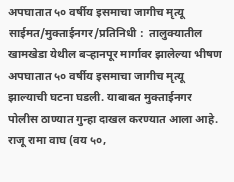अपघातात ५० वर्षीय इसमाचा जागीच मृत्यू साईमत/मुक्ताईनगर/प्रतिनिधी :  तालुक्यातील खामखेडा येथील बऱ्हानपूर मार्गावर झालेल्या भीषण अपघातात ५० वर्षीय इसमाचा जागीच मृत्यू झाल्याची घटना घडली. याबाबत मुक्ताईनगर पोलीस ठाण्यात गुन्हा दाखल करण्यात आला आहे. राजू रामा वाघ (वय ५०,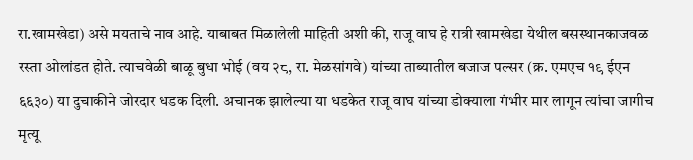रा.खामखेडा) असे मयताचे नाव आहे. याबाबत मिळालेली माहिती अशी की, राजू वाघ हे रात्री खामखेडा येथील बसस्थानकाजवळ रस्ता ओलांडत होते. त्याचवेळी बाळू बुधा भोई (वय २८, रा. मेळसांगवे) यांच्या ताब्यातील बजाज पल्सर (क्र. एमएच १९ ईएन ६६३०) या दुचाकीने जोरदार धडक दिली. अचानक झालेल्या या धडकेत राजू वाघ यांच्या डोक्याला गंभीर मार लागून त्यांचा जागीच मृत्यू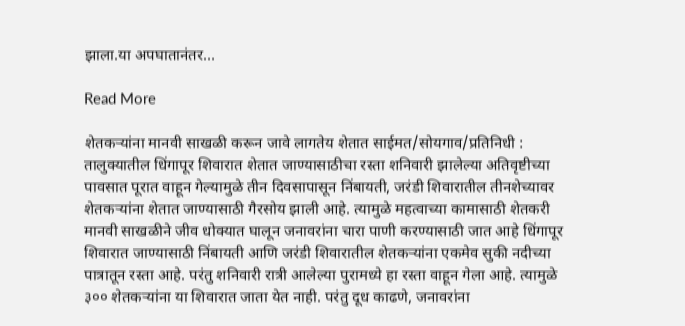झाला.या अपघातानंतर…

Read More

शेतकऱ्यांना मानवी साखळी करून जावे लागतेय शेतात साईमत/सोयगाव/प्रतिनिधी :  तालुक्यातील धिंगापूर शिवारात शेतात जाण्यासाठीचा रस्ता शनिवारी झालेल्या अतिवृष्टीच्या पावसात पूरात वाहून गेल्यामुळे तीन दिवसापासून निंबायती, जरंडी शिवारातील तीनशेच्यावर शेतकऱ्यांना शेतात जाण्यासाठी गैरसोय झाली आहे. त्यामुळे महत्वाच्या कामासाठी शेतकरी मानवी साखळीने जीव धोक्यात घालून जनावरांना चारा पाणी करण्यासाठी जात आहे धिंगापूर शिवारात जाण्यासाठी निंबायती आणि जरंडी शिवारातील शेतकऱ्यांना एकमेव सुकी नदीच्या पात्रातून रस्ता आहे. परंतु शनिवारी रात्री आलेल्या पुरामध्ये हा रस्ता वाहून गेला आहे. त्यामुळे ३०० शेतकऱ्यांना या शिवारात जाता येत नाही. परंतु दूध काढणे, जनावरांना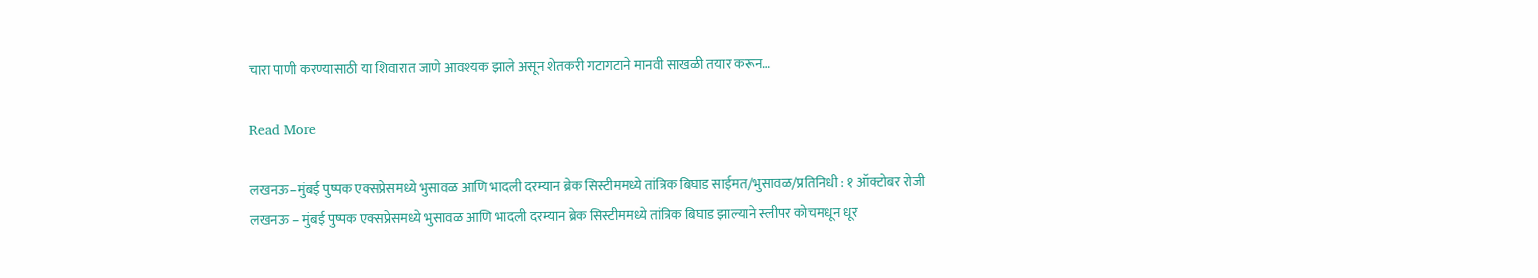चारा पाणी करण्यासाठी या शिवारात जाणे आवश्यक झाले असून शेतकरी गटागटाने मानवी साखळी तयार करून…

Read More

लखनऊ–मुंबई पुष्पक एक्सप्रेसमध्ये भुसावळ आणि भादली दरम्यान ब्रेक सिस्टीममध्ये तांत्रिक बिघाड साईमत/भुसावळ/प्रतिनिधी : १ ऑक्टोबर रोजी लखनऊ – मुंबई पुष्पक एक्सप्रेसमध्ये भुसावळ आणि भादली दरम्यान ब्रेक सिस्टीममध्ये तांत्रिक बिघाड झाल्याने स्लीपर कोचमधून धूर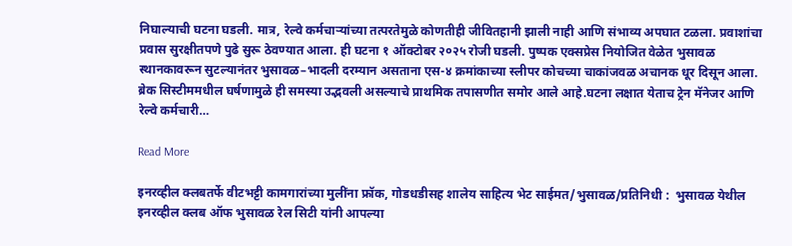निघाल्याची घटना घडली. मात्र, रेल्वे कर्मचाऱ्यांच्या तत्परतेमुळे कोणतीही जीवितहानी झाली नाही आणि संभाव्य अपघात टळला. प्रवाशांचा प्रवास सुरक्षीतपणे पुढे सुरू ठेवण्यात आला. ही घटना १ ऑक्टोबर २०२५ रोजी घडली. पुष्पक एक्सप्रेस नियोजित वेळेत भुसावळ स्थानकावरून सुटल्यानंतर भुसावळ–भादली दरम्यान असताना एस-४ क्रमांकाच्या स्लीपर कोचच्या चाकांजवळ अचानक धूर दिसून आला. ब्रेक सिस्टीममधील घर्षणामुळे ही समस्या उद्भवली असल्याचे प्राथमिक तपासणीत समोर आले आहे.घटना लक्षात येताच ट्रेन मॅनेजर आणि रेल्वे कर्मचारी…

Read More

इनरव्हील क्लबतर्फे वीटभट्टी कामगारांच्या मुलींना फ्रॉक, गोडधडीसह शालेय साहित्य भेट साईमत/भुसावळ/प्रतिनिधी :  भुसावळ येथील इनरव्हील क्लब ऑफ भुसावळ रेल सिटी यांनी आपल्या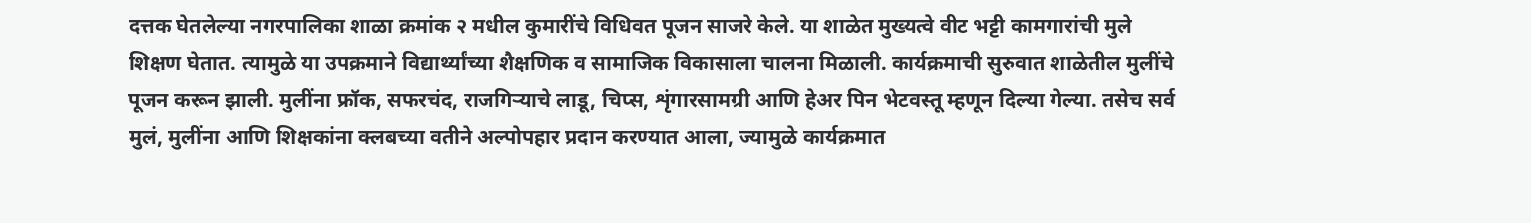दत्तक घेतलेल्या नगरपालिका शाळा क्रमांक २ मधील कुमारींचे विधिवत पूजन साजरे केले. या शाळेत मुख्यत्वे वीट भट्टी कामगारांची मुले शिक्षण घेतात. त्यामुळे या उपक्रमाने विद्यार्थ्यांच्या शैक्षणिक व सामाजिक विकासाला चालना मिळाली. कार्यक्रमाची सुरुवात शाळेतील मुलींचे पूजन करून झाली. मुलींना फ्रॉक, सफरचंद, राजगिऱ्याचे लाडू, चिप्स, शृंगारसामग्री आणि हेअर पिन भेटवस्तू म्हणून दिल्या गेल्या. तसेच सर्व मुलं, मुलींना आणि शिक्षकांना क्लबच्या वतीने अल्पोपहार प्रदान करण्यात आला, ज्यामुळे कार्यक्रमात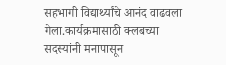सहभागी विद्यार्थ्यांचे आनंद वाढवला गेला.कार्यक्रमासाठी क्लबच्या सदस्यांनी मनापासून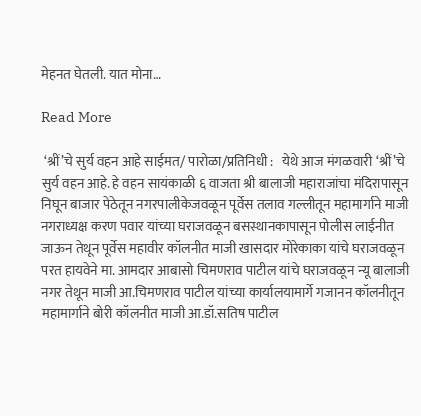मेहनत घेतली. यात मोना…

Read More

 ‘श्रीं’चे सुर्य वहन आहे साईमत/ पारोळा/प्रतिनिधी :   येथे आज मंगळवारी ‘श्रीं’चे सुर्य वहन आहे. हे वहन सायंकाळी ६ वाजता श्री बालाजी महाराजांचा मंदिरापासून निघून बाजार पेठेतून नगरपालीकेजवळून पूर्वेस तलाव गल्लीतून महामार्गाने माजी नगराध्यक्ष करण पवार यांच्या घराजवळून बसस्थानकापासून पोलीस लाईनीत जाऊन तेथून पूर्वेस महावीर कॉलनीत माजी खासदार मोरेकाका यांचे घराजवळून परत हायवेने मा. आमदार आबासो चिमणराव पाटील यांचे घराजवळून न्यू बालाजी नगर तेथून माजी आ.चिमणराव पाटील यांच्या कार्यालयामार्गे गजानन कॉलनीतून महामार्गाने बोरी कॉलनीत माजी आ.डॉ.सतिष पाटील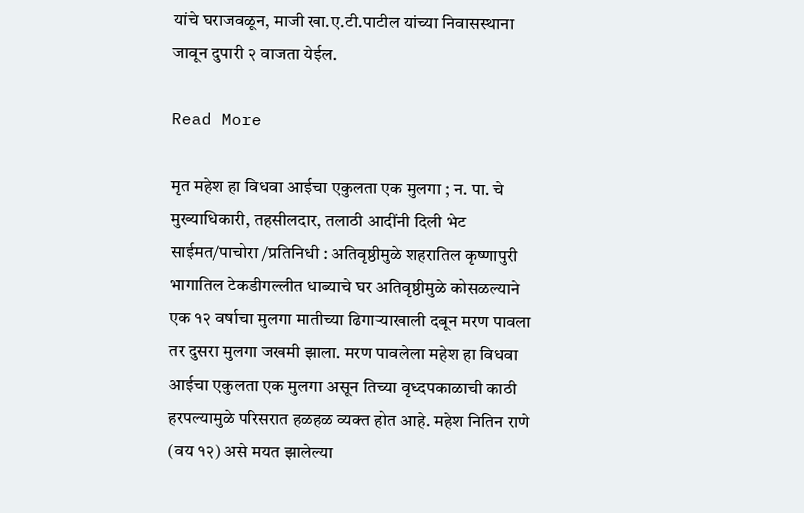यांचे घराजवळून, माजी खा.ए.टी.पाटील यांच्या निवासस्थाना जावून दुपारी २ वाजता येईल.

Read More

मृत महेश हा विधवा आईचा एकुलता एक मुलगा ; न. पा. चे मुख्याधिकारी, तहसीलदार, तलाठी आदींनी दिली भेट साईमत/पाचोरा /प्रतिनिधी : अतिवृष्ठीमुळे शहरातिल कृष्णापुरी भागातिल टेकडीगल्लीत धाब्याचे घर अतिवृष्ठीमुळे कोसळल्याने एक १२ वर्षाचा मुलगा मातीच्या ढिगाऱ्याखाली दबून मरण पावला तर दुसरा मुलगा जखमी झाला. मरण पावलेला महेश हा विधवा आईचा एकुलता एक मुलगा असून तिच्या वृध्दपकाळाची काठी हरपल्यामुळे परिसरात हळहळ व्यक्त होत आहे. महेश नितिन राणे (वय १२) असे मयत झालेल्या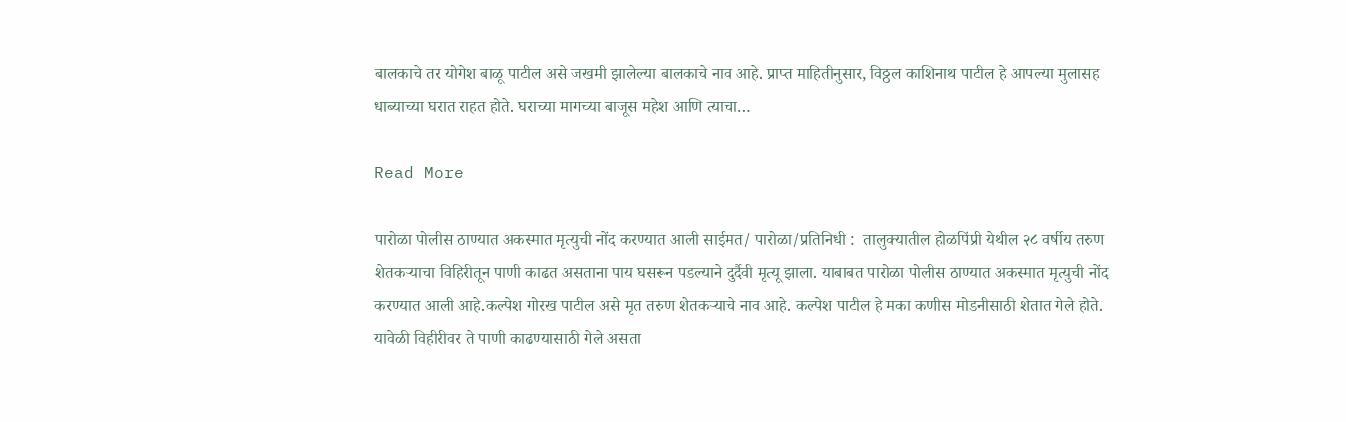बालकाचे तर योगेश बाळू पाटील असे जखमी झालेल्या बालकाचे नाव आहे. प्राप्त माहितीनुसार, विठ्ठल काशिनाथ पाटील हे आपल्या मुलासह धाब्याच्या घरात राहत होते. घराच्या मागच्या बाजूस महेश आणि त्याचा…

Read More

पारोळा पोलीस ठाण्यात अकस्मात मृत्युची नोंद करण्यात आली साईमत/ पारोळा/प्रतिनिधी :  तालुक्यातील होळपिंप्री येथील २८ वर्षीय तरुण शेतकऱ्याचा विहिरीतून पाणी काढत असताना पाय घसरून पडल्याने दुर्दैवी मृत्यू झाला. याबाबत पारोळा पोलीस ठाण्यात अकस्मात मृत्युची नोंद करण्यात आली आहे.कल्पेश गोरख पाटील असे मृत तरुण शेतकऱ्याचे नाव आहे. कल्पेश पाटील हे मका कणीस मोडनीसाठी शेतात गेले होते. यावेळी विहीरीवर ते पाणी काढण्यासाठी गेले असता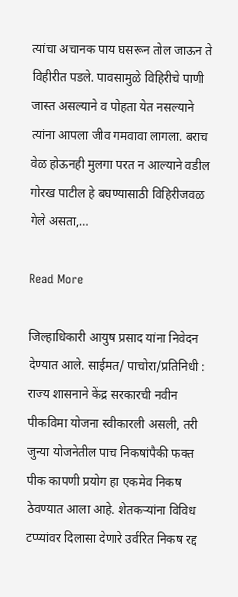त्यांचा अचानक पाय घसरून तोल जाऊन ते विहीरीत पडले. पावसामुळे विहिरीचे पाणी जास्त असल्याने व पोहता येत नसल्याने त्यांना आपला जीव गमवावा लागला. बराच वेळ होऊनही मुलगा परत न आल्याने वडील गोरख पाटील हे बघण्यासाठी विहिरीजवळ गेले असता,…

Read More

जिल्हाधिकारी आयुष प्रसाद यांना निवेदन देण्यात आले. साईमत/ पाचोरा/प्रतिनिधी : राज्य शासनाने केंद्र सरकारची नवीन पीकविमा योजना स्वीकारली असली, तरी जुन्या योजनेतील पाच निकषांपैकी फक्त पीक कापणी प्रयोग हा एकमेव निकष ठेवण्यात आला आहे. शेतकऱ्यांना विविध टप्प्यांवर दिलासा देणारे उर्वरित निकष रद्द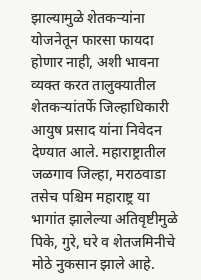झाल्यामुळे शेतकऱ्यांना योजनेतून फारसा फायदा होणार नाही, अशी भावना व्यक्त करत तालुक्यातील शेतकऱ्यांतर्फे जिल्हाधिकारी आयुष प्रसाद यांना निवेदन देण्यात आले. महाराष्ट्रातील जळगाव जिल्हा, मराठवाडा तसेच पश्चिम महाराष्ट्र या भागांत झालेल्या अतिवृष्टीमुळे पिके, गुरे, घरे व शेतजमिनीचे मोठे नुकसान झाले आहे.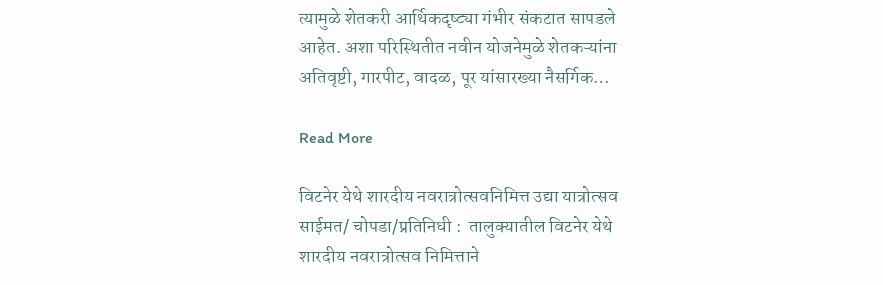त्यामुळे शेतकरी आर्थिकदृष्ट्या गंभीर संकटात सापडले आहेत. अशा परिस्थितीत नवीन योजनेमुळे शेतकऱ्यांना अतिवृष्टी, गारपीट, वादळ, पूर यांसारख्या नैसर्गिक…

Read More

विटनेर येथे शारदीय नवरात्रोत्सवनिमित्त उद्या यात्रोत्सव साईमत/ चोपडा/प्रतिनिधी :  तालुक्यातील विटनेर येथे शारदीय नवरात्रोत्सव निमित्ताने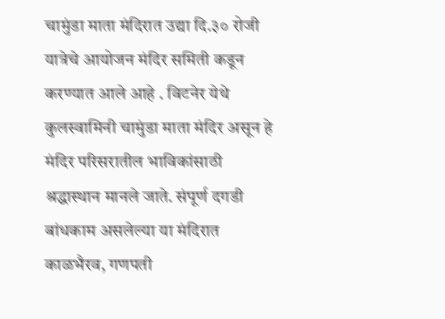चामुंडा माता मंदिरात उद्या दि.३० रोजी यात्रेचे आयोजन मंदिर समिती कडून करण्यात आले आहे . विटनेर येथे कुलस्वामिनी चामुंडा माता मंदिर असून हे मंदिर परिसरातील भाविकांसाठी श्रद्धास्थान मानले जाते. संपूर्ण दगडी बांधकाम असलेल्या या मंदिरात काळभैरव, गणपती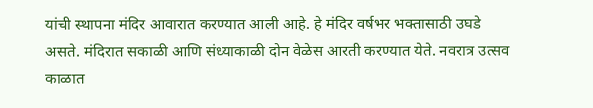यांची स्थापना मंदिर आवारात करण्यात आली आहे. हे मंदिर वर्षभर भक्तासाठी उघडे असते. मंदिरात सकाळी आणि संध्याकाळी दोन वेळेस आरती करण्यात येते. नवरात्र उत्सव काळात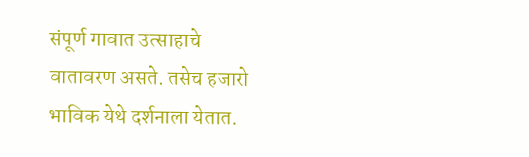संपूर्ण गावात उत्साहाचे वातावरण असते. तसेच हजारो भाविक येथे दर्शनाला येतात.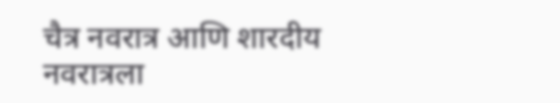चैत्र नवरात्र आणि शारदीय नवरात्रला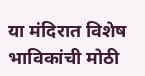या मंदिरात विशेष भाविकांची मोठी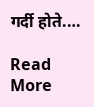गर्दी होते.…

Read More